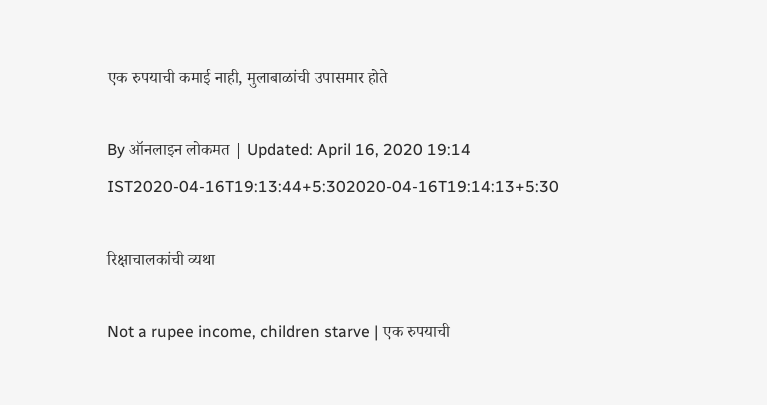एक रुपयाची कमाई नाही, मुलाबाळांची उपासमार होते

By ऑनलाइन लोकमत | Updated: April 16, 2020 19:14 IST2020-04-16T19:13:44+5:302020-04-16T19:14:13+5:30

रिक्षाचालकांची व्यथा

Not a rupee income, children starve | एक रुपयाची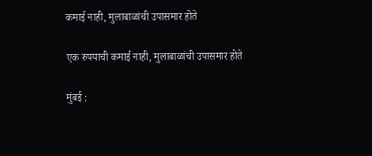कमाई नाही, मुलाबाळांची उपासमार होते

एक रुपयाची कमाई नाही, मुलाबाळांची उपासमार होते

मुंबई :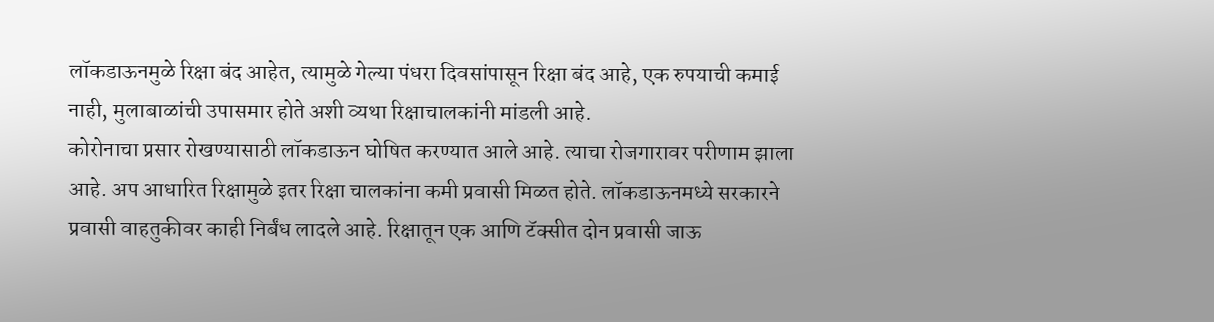लॉकडाऊनमुळे रिक्षा बंद आहेत, त्यामुळे गेल्या पंधरा दिवसांपासून रिक्षा बंद आहे, एक रुपयाची कमाई नाही, मुलाबाळांची उपासमार होते अशी व्यथा रिक्षाचालकांनी मांडली आहे.
कोरोनाचा प्रसार रोखण्यासाठी लॉकडाऊन घोषित करण्यात आले आहे. त्याचा रोजगारावर परीणाम झाला आहे. अप आधारित रिक्षामुळे इतर रिक्षा चालकांना कमी प्रवासी मिळत होते. लॉकडाऊनमध्ये सरकारने प्रवासी वाहतुकीवर काही निर्बंध लादले आहे. रिक्षातून एक आणि टॅक्सीत दोन प्रवासी जाऊ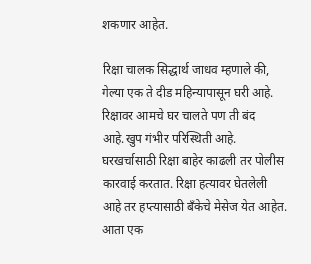शकणार आहेत.

रिक्षा चालक सिद्धार्थ जाधव म्हणाले की,  गेल्या एक ते दीड महिन्यापासून घरी आहे. रिक्षावर आमचे घर चालते पण ती बंद आहे.खुप गंभीर परिस्थिती आहे. घरखर्चासाठी रिक्षा बाहेर काढली तर पोलीस कारवाई करतात. रिक्षा हत्यावर घेतलेली आहे तर हप्त्यासाठी बँकेचे मेसेज येत आहेत. आता एक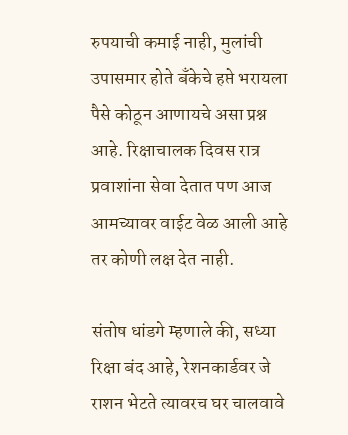रुपयाची कमाई नाही, मुलांची उपासमार होते बँकेचे हप्ते भरायला पैसे कोठून आणायचे असा प्रश्न आहे. रिक्षाचालक दिवस रात्र प्रवाशांना सेवा देतात पण आज आमच्यावर वाईट वेळ आली आहे तर कोणी लक्ष देत नाही.

संतोष धांडगे म्हणाले की, सध्या रिक्षा बंद आहे, रेशनकार्डवर जे राशन भेटते त्यावरच घर चालवावे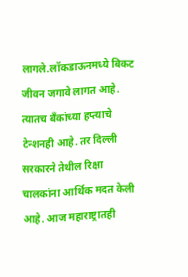लागले.लॉकडाऊनमध्ये बिकट जीवन जगावे लागत आहे. त्यातच बँकांच्या हप्त्याचे टेन्शनही आहे. तर दिल्ली सरकारने तेथील रिक्षा चालकांना आर्थिक मदत केली आहे. आज महाराष्ट्रातही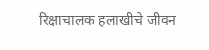रिक्षाचालक हलाखीचे जीवन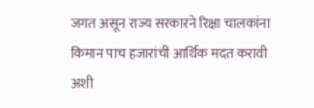जगत असून राज्य सरकारने रिक्षा चालकांना किमान पाच हजारांची आर्थिक मदत करावी अशी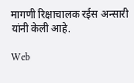मागणी रिक्षाचालक रईस अन्सारी यांनी केली आहे.

Web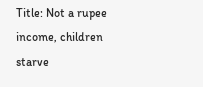Title: Not a rupee income, children starve